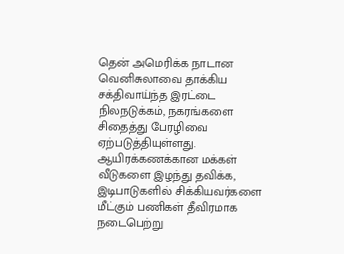தென் அமெரிக்க நாடான வெனிசுலாவை தாக்கிய சக்திவாய்ந்த இரட்டை நிலநடுக்கம், நகரங்களை சிதைத்து பேரழிவை ஏற்படுத்தியுள்ளது. ஆயிரக்கணக்கான மக்கள் வீடுகளை இழந்து தவிக்க, இடிபாடுகளில் சிக்கியவர்களை மீட்கும் பணிகள் தீவிரமாக நடைபெற்று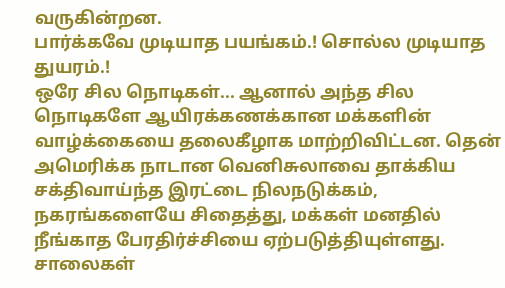வருகின்றன.
பார்க்கவே முடியாத பயங்கம்.! சொல்ல முடியாத துயரம்.!
ஒரே சில நொடிகள்... ஆனால் அந்த சில நொடிகளே ஆயிரக்கணக்கான மக்களின் வாழ்க்கையை தலைகீழாக மாற்றிவிட்டன. தென் அமெரிக்க நாடான வெனிசுலாவை தாக்கிய சக்திவாய்ந்த இரட்டை நிலநடுக்கம், நகரங்களையே சிதைத்து, மக்கள் மனதில் நீங்காத பேரதிர்ச்சியை ஏற்படுத்தியுள்ளது. சாலைகள்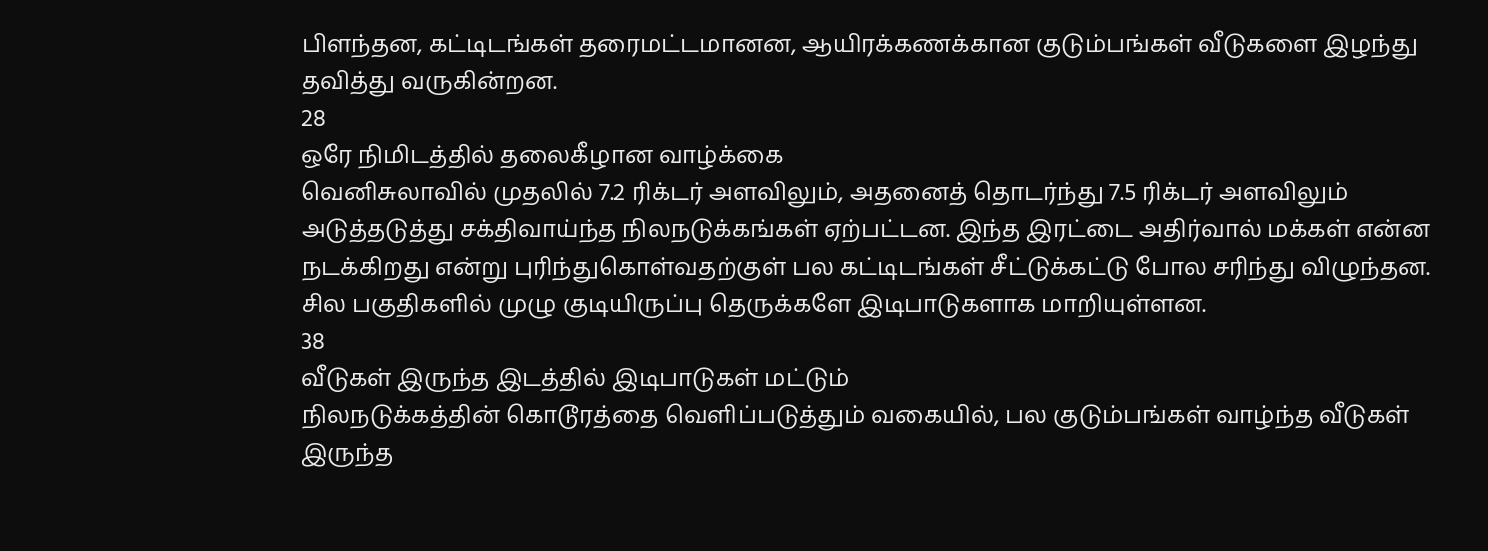பிளந்தன, கட்டிடங்கள் தரைமட்டமானன, ஆயிரக்கணக்கான குடும்பங்கள் வீடுகளை இழந்து தவித்து வருகின்றன.
28
ஒரே நிமிடத்தில் தலைகீழான வாழ்க்கை
வெனிசுலாவில் முதலில் 7.2 ரிக்டர் அளவிலும், அதனைத் தொடர்ந்து 7.5 ரிக்டர் அளவிலும் அடுத்தடுத்து சக்திவாய்ந்த நிலநடுக்கங்கள் ஏற்பட்டன. இந்த இரட்டை அதிர்வால் மக்கள் என்ன நடக்கிறது என்று புரிந்துகொள்வதற்குள் பல கட்டிடங்கள் சீட்டுக்கட்டு போல சரிந்து விழுந்தன. சில பகுதிகளில் முழு குடியிருப்பு தெருக்களே இடிபாடுகளாக மாறியுள்ளன.
38
வீடுகள் இருந்த இடத்தில் இடிபாடுகள் மட்டும்
நிலநடுக்கத்தின் கொடூரத்தை வெளிப்படுத்தும் வகையில், பல குடும்பங்கள் வாழ்ந்த வீடுகள் இருந்த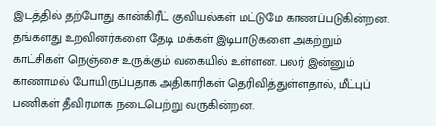இடத்தில் தற்போது கான்கிரீட் குவியல்கள் மட்டுமே காணப்படுகின்றன. தங்களது உறவினர்களை தேடி மக்கள் இடிபாடுகளை அகற்றும் காட்சிகள் நெஞ்சை உருக்கும் வகையில் உள்ளன. பலர் இன்னும் காணாமல் போயிருப்பதாக அதிகாரிகள் தெரிவித்துள்ளதால், மீட்புப் பணிகள் தீவிரமாக நடைபெற்று வருகின்றன.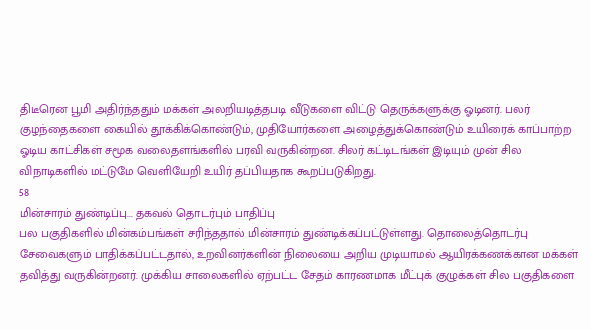திடீரென பூமி அதிர்ந்ததும் மக்கள் அலறியடித்தபடி வீடுகளை விட்டு தெருக்களுக்கு ஓடினர். பலர் குழந்தைகளை கையில் தூக்கிக்கொண்டும், முதியோர்களை அழைத்துக்கொண்டும் உயிரைக் காப்பாற்ற ஓடிய காட்சிகள் சமூக வலைதளங்களில் பரவி வருகின்றன. சிலர் கட்டிடங்கள் இடியும் முன் சில விநாடிகளில் மட்டுமே வெளியேறி உயிர் தப்பியதாக கூறப்படுகிறது.
58
மின்சாரம் துண்டிப்பு... தகவல் தொடர்பும் பாதிப்பு
பல பகுதிகளில் மின்கம்பங்கள் சரிந்ததால் மின்சாரம் துண்டிக்கப்பட்டுள்ளது. தொலைத்தொடர்பு சேவைகளும் பாதிக்கப்பட்டதால், உறவினர்களின் நிலையை அறிய முடியாமல் ஆயிரக்கணக்கான மக்கள் தவித்து வருகின்றனர். முக்கிய சாலைகளில் ஏற்பட்ட சேதம் காரணமாக மீட்புக் குழுக்கள் சில பகுதிகளை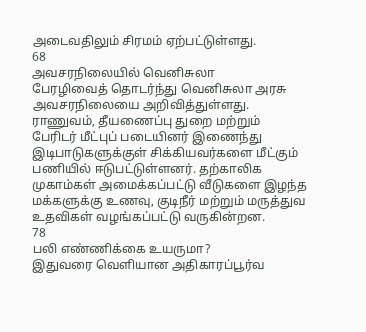அடைவதிலும் சிரமம் ஏற்பட்டுள்ளது.
68
அவசரநிலையில் வெனிசுலா
பேரழிவைத் தொடர்ந்து வெனிசுலா அரசு அவசரநிலையை அறிவித்துள்ளது. ராணுவம், தீயணைப்பு துறை மற்றும் பேரிடர் மீட்புப் படையினர் இணைந்து இடிபாடுகளுக்குள் சிக்கியவர்களை மீட்கும் பணியில் ஈடுபட்டுள்ளனர். தற்காலிக முகாம்கள் அமைக்கப்பட்டு வீடுகளை இழந்த மக்களுக்கு உணவு, குடிநீர் மற்றும் மருத்துவ உதவிகள் வழங்கப்பட்டு வருகின்றன.
78
பலி எண்ணிக்கை உயருமா?
இதுவரை வெளியான அதிகாரப்பூர்வ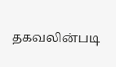தகவலின்படி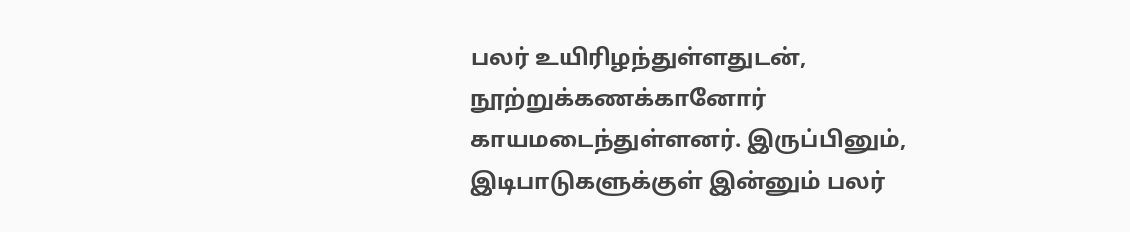பலர் உயிரிழந்துள்ளதுடன், நூற்றுக்கணக்கானோர் காயமடைந்துள்ளனர். இருப்பினும், இடிபாடுகளுக்குள் இன்னும் பலர்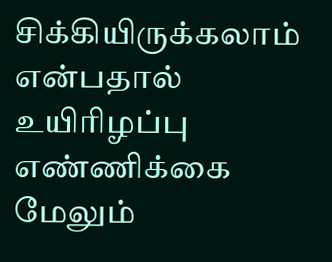சிக்கியிருக்கலாம் என்பதால் உயிரிழப்பு எண்ணிக்கை மேலும்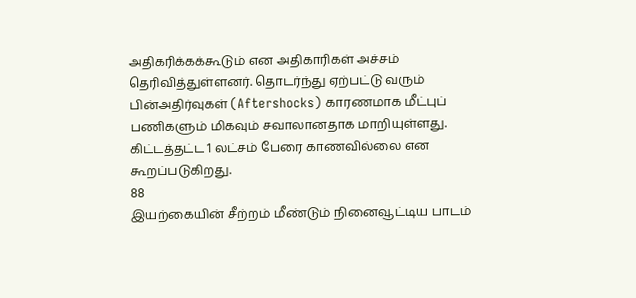அதிகரிக்கக்கூடும் என அதிகாரிகள் அச்சம் தெரிவித்துள்ளனர். தொடர்ந்து ஏற்பட்டு வரும் பின்அதிர்வுகள் (Aftershocks) காரணமாக மீட்புப் பணிகளும் மிகவும் சவாலானதாக மாறியுள்ளது. கிட்டத்தட்ட 1 லட்சம் பேரை காணவில்லை என கூறப்படுகிறது.
88
இயற்கையின் சீற்றம் மீண்டும் நினைவூட்டிய பாடம்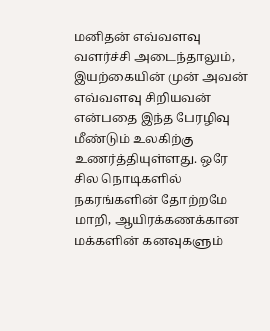மனிதன் எவ்வளவு வளர்ச்சி அடைந்தாலும், இயற்கையின் முன் அவன் எவ்வளவு சிறியவன் என்பதை இந்த பேரழிவு மீண்டும் உலகிற்கு உணர்த்தியுள்ளது. ஒரே சில நொடிகளில் நகரங்களின் தோற்றமே மாறி, ஆயிரக்கணக்கான மக்களின் கனவுகளும்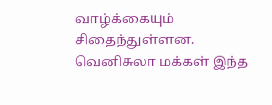வாழ்க்கையும் சிதைந்துள்ளன. வெனிசுலா மக்கள் இந்த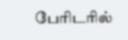பேரிடரில்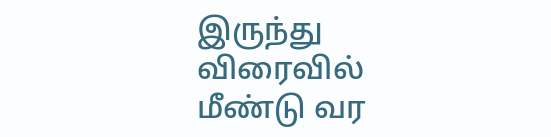இருந்து விரைவில் மீண்டு வர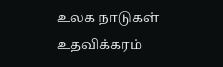உலக நாடுகள் உதவிக்கரம்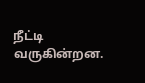நீட்டி வருகின்றன.